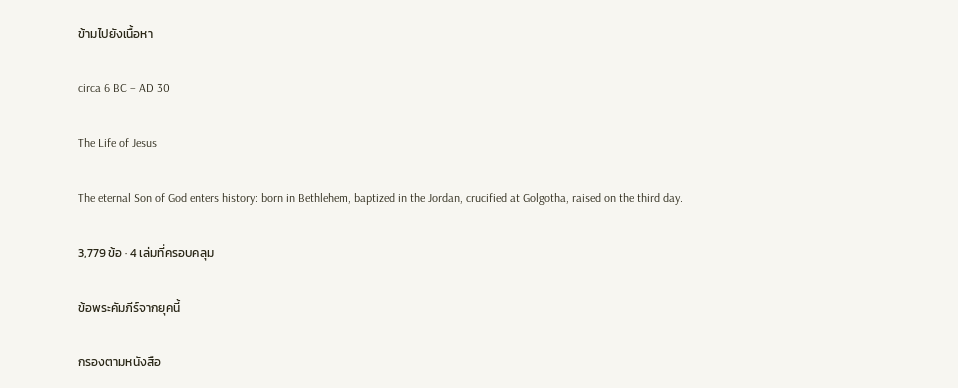ข้ามไปยังเนื้อหา

circa 6 BC – AD 30

The Life of Jesus

The eternal Son of God enters history: born in Bethlehem, baptized in the Jordan, crucified at Golgotha, raised on the third day.

3,779 ข้อ · 4 เล่มที่ครอบคลุม

ข้อพระคัมภีร์จากยุคนี้

กรองตามหนังสือ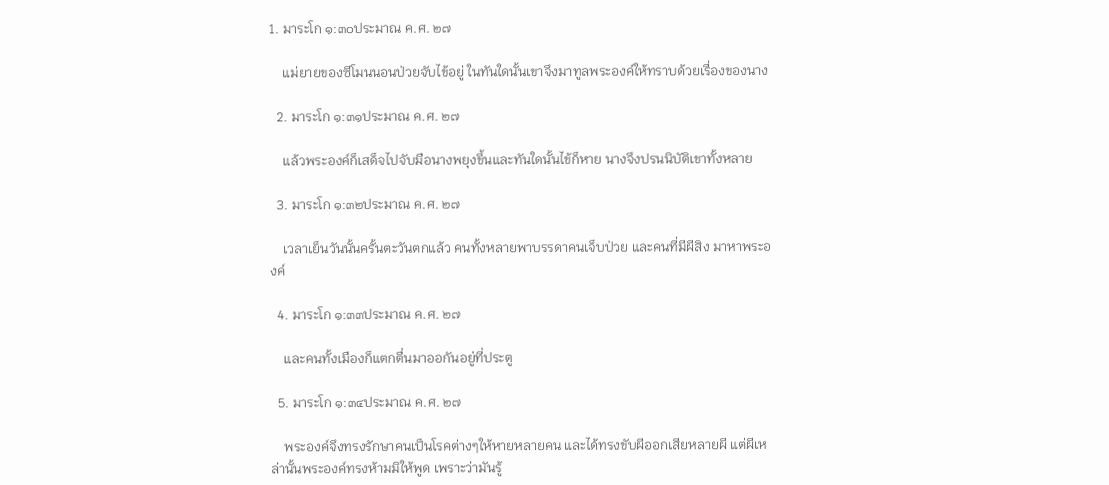1. มาระโก ๑:๓๐ประมาณ ค.ศ. ๒๗

    แม่ยายของซีโมนนอนป่วยจับไข้อยู่ ในทันใดนั้นเขาจึงมาทูลพระองค์ให้ทราบด้วยเรื่องของนาง

  2. มาระโก ๑:๓๑ประมาณ ค.ศ. ๒๗

    แล้วพระองค์ก็เสด็จไปจับมือนางพยุงขึ้นและทันใดนั้นไข้ก็หาย นางจึงปรนนิบัติเขาทั้งหลาย

  3. มาระโก ๑:๓๒ประมาณ ค.ศ. ๒๗

    เวลาเย็นวันนั้นครั้นตะวันตกแล้ว คนทั้งหลายพาบรรดาคนเจ็บป่วย และคนที่มีผีสิง มาหาพระองค์

  4. มาระโก ๑:๓๓ประมาณ ค.ศ. ๒๗

    และคนทั้งเมืองก็แตกตื่นมาออกันอยู่ที่ประตู

  5. มาระโก ๑:๓๔ประมาณ ค.ศ. ๒๗

    พระองค์จึงทรงรักษาคนเป็นโรคต่างๆให้หายหลายคน และได้ทรงขับผีออกเสียหลายผี แต่ผีเหล่านั้นพระองค์ทรงห้ามมิให้พูด เพราะว่ามันรู้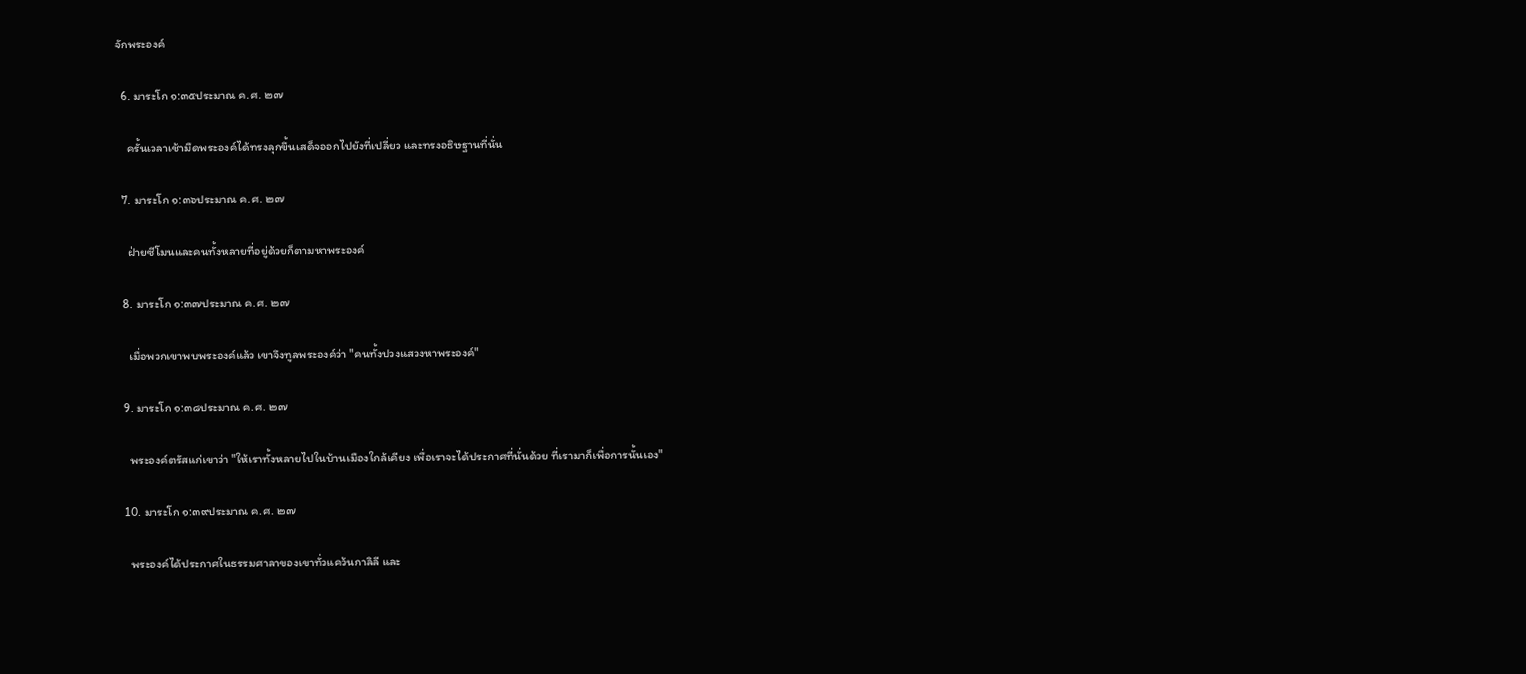จักพระองค์

  6. มาระโก ๑:๓๕ประมาณ ค.ศ. ๒๗

    ครั้นเวลาเช้ามืดพระองค์ได้ทรงลุกขึ้นเสด็จออกไปยังที่เปลี่ยว และทรงอธิษฐานที่นั่น

  7. มาระโก ๑:๓๖ประมาณ ค.ศ. ๒๗

    ฝ่ายซีโมนและคนทั้งหลายที่อยู่ด้วยก็ตามหาพระองค์

  8. มาระโก ๑:๓๗ประมาณ ค.ศ. ๒๗

    เมื่อพวกเขาพบพระองค์แล้ว เขาจึงทูลพระองค์ว่า "คนทั้งปวงแสวงหาพระองค์"

  9. มาระโก ๑:๓๘ประมาณ ค.ศ. ๒๗

    พระองค์ตรัสแก่เขาว่า "ให้เราทั้งหลายไปในบ้านเมืองใกล้เคียง เพื่อเราจะได้ประกาศที่นั่นด้วย ที่เรามาก็เพื่อการนั้นเอง"

  10. มาระโก ๑:๓๙ประมาณ ค.ศ. ๒๗

    พระองค์ได้ประกาศในธรรมศาลาของเขาทั่วแคว้นกาลิลี และ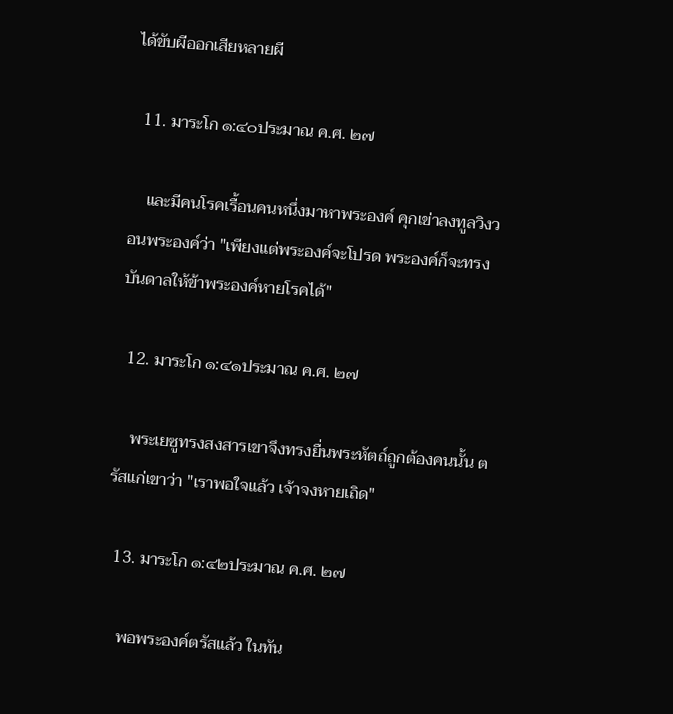ได้ขับผีออกเสียหลายผี

  11. มาระโก ๑:๔๐ประมาณ ค.ศ. ๒๗

    และมีคนโรคเรื้อนคนหนึ่งมาหาพระองค์ คุกเข่าลงทูลวิงวอนพระองค์ว่า "เพียงแต่พระองค์จะโปรด พระองค์ก็จะทรงบันดาลให้ข้าพระองค์หายโรคได้"

  12. มาระโก ๑:๔๑ประมาณ ค.ศ. ๒๗

    พระเยซูทรงสงสารเขาจึงทรงยื่นพระหัตถ์ถูกต้องคนนั้น ตรัสแก่เขาว่า "เราพอใจแล้ว เจ้าจงหายเถิด"

  13. มาระโก ๑:๔๒ประมาณ ค.ศ. ๒๗

    พอพระองค์ตรัสแล้ว ในทัน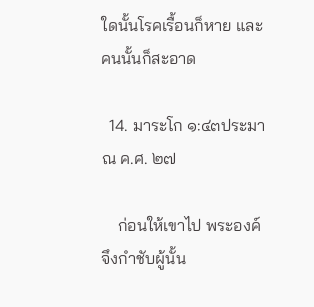ใดนั้นโรคเรื้อนก็หาย และคนนั้นก็สะอาด

  14. มาระโก ๑:๔๓ประมาณ ค.ศ. ๒๗

    ก่อนให้เขาไป พระองค์จึงกำชับผู้นั้น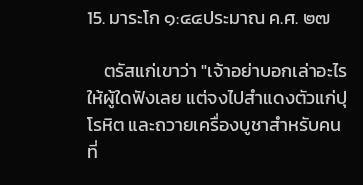15. มาระโก ๑:๔๔ประมาณ ค.ศ. ๒๗

    ตรัสแก่เขาว่า "เจ้าอย่าบอกเล่าอะไรให้ผู้ใดฟังเลย แต่จงไปสำแดงตัวแก่ปุโรหิต และถวายเครื่องบูชาสำหรับคนที่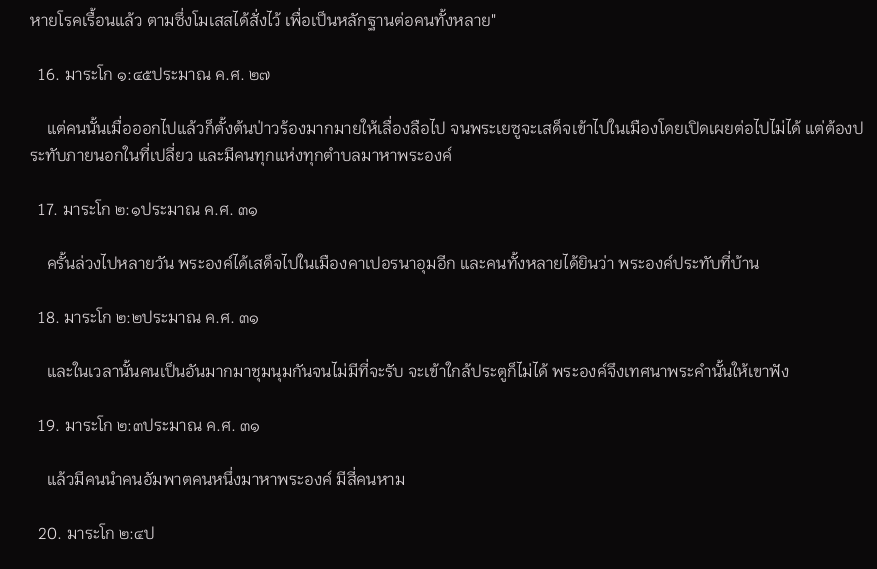หายโรคเรื้อนแล้ว ตามซึ่งโมเสสได้สั่งไว้ เพื่อเป็นหลักฐานต่อคนทั้งหลาย"

  16. มาระโก ๑:๔๕ประมาณ ค.ศ. ๒๗

    แต่คนนั้นเมื่อออกไปแล้วก็ตั้งต้นป่าวร้องมากมายให้เลื่องลือไป จนพระเยซูจะเสด็จเข้าไปในเมืองโดยเปิดเผยต่อไปไม่ได้ แต่ต้องประทับภายนอกในที่เปลี่ยว และมีคนทุกแห่งทุกตำบลมาหาพระองค์

  17. มาระโก ๒:๑ประมาณ ค.ศ. ๓๑

    ครั้นล่วงไปหลายวัน พระองค์ได้เสด็จไปในเมืองคาเปอรนาอุมอีก และคนทั้งหลายได้ยินว่า พระองค์ประทับที่บ้าน

  18. มาระโก ๒:๒ประมาณ ค.ศ. ๓๑

    และในเวลานั้นคนเป็นอันมากมาชุมนุมกันจนไม่มีที่จะรับ จะเข้าใกล้ประตูก็ไม่ได้ พระองค์จึงเทศนาพระคำนั้นให้เขาฟัง

  19. มาระโก ๒:๓ประมาณ ค.ศ. ๓๑

    แล้วมีคนนำคนอัมพาตคนหนึ่งมาหาพระองค์ มีสี่คนหาม

  20. มาระโก ๒:๔ป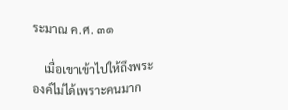ระมาณ ค.ศ. ๓๑

    เมื่อเขาเข้าไปให้ถึงพระองค์ไม่ได้เพราะคนมาก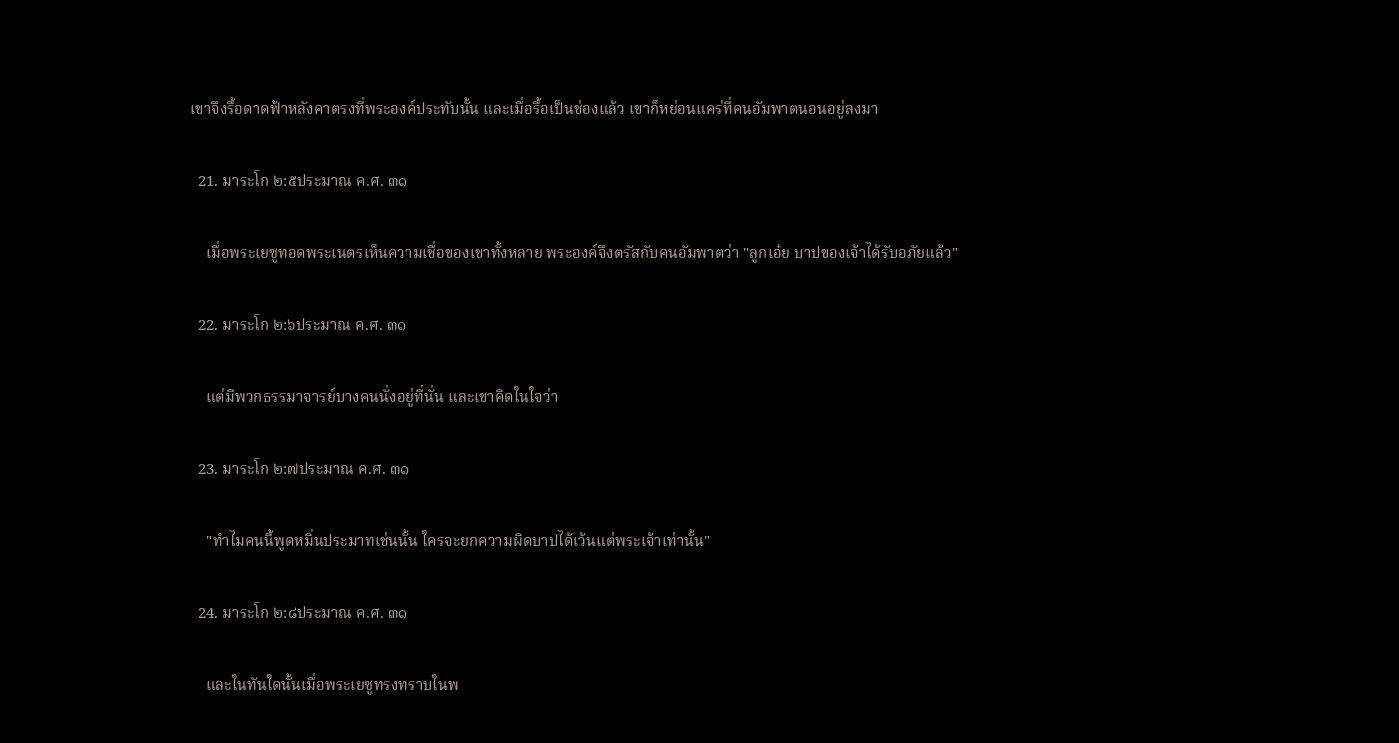เขาจึงรื้อดาดฟ้าหลังคาตรงที่พระองค์ประทับนั้น และเมื่อรื้อเป็นช่องแล้ว เขาก็หย่อนแคร่ที่คนอัมพาตนอนอยู่ลงมา

  21. มาระโก ๒:๕ประมาณ ค.ศ. ๓๑

    เมื่อพระเยซูทอดพระเนตรเห็นความเชื่อของเขาทั้งหลาย พระองค์จึงตรัสกับคนอัมพาตว่า "ลูกเอ๋ย บาปของเจ้าได้รับอภัยแล้ว"

  22. มาระโก ๒:๖ประมาณ ค.ศ. ๓๑

    แต่มีพวกธรรมาจารย์บางคนนั่งอยู่ที่นั่น และเขาคิดในใจว่า

  23. มาระโก ๒:๗ประมาณ ค.ศ. ๓๑

    "ทำไมคนนี้พูดหมิ่นประมาทเช่นนั้น ใครจะยกความผิดบาปได้เว้นแต่พระเจ้าเท่านั้น"

  24. มาระโก ๒:๘ประมาณ ค.ศ. ๓๑

    และในทันใดนั้นเมื่อพระเยซูทรงทราบในพ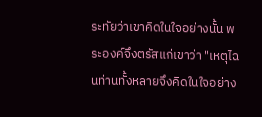ระทัยว่าเขาคิดในใจอย่างนั้น พระองค์จึงตรัสแก่เขาว่า "เหตุไฉนท่านทั้งหลายจึงคิดในใจอย่าง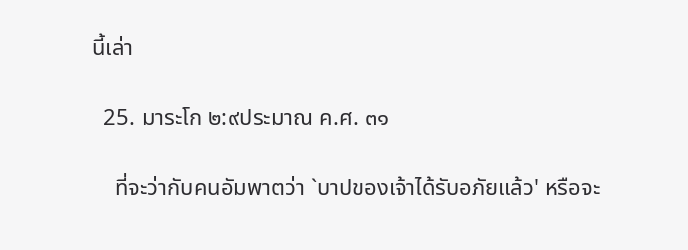นี้เล่า

  25. มาระโก ๒:๙ประมาณ ค.ศ. ๓๑

    ที่จะว่ากับคนอัมพาตว่า `บาปของเจ้าได้รับอภัยแล้ว' หรือจะ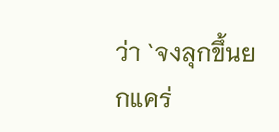ว่า `จงลุกขึ้นยกแคร่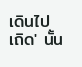เดินไปเถิด' นั้น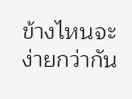ข้างไหนจะง่ายกว่ากัน